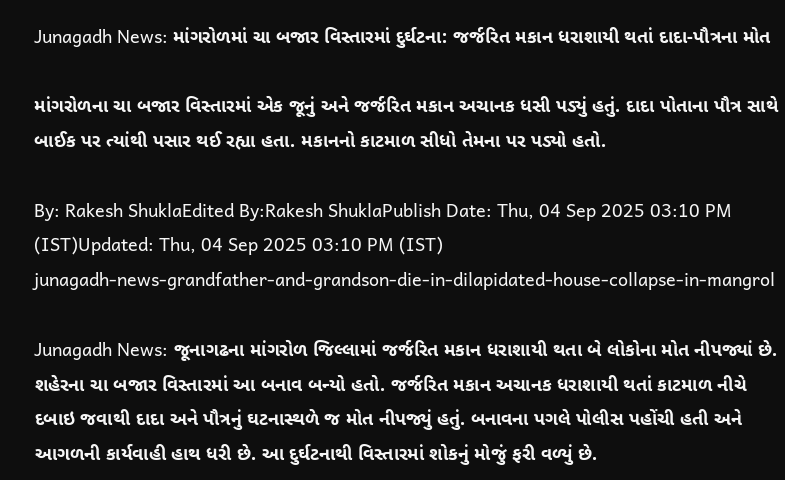Junagadh News: માંગરોળમાં ચા બજાર વિસ્તારમાં દુર્ઘટના: જર્જરિત મકાન ધરાશાયી થતાં દાદા-પૌત્રના મોત

માંગરોળના ચા બજાર વિસ્તારમાં એક જૂનું અને જર્જરિત મકાન અચાનક ધસી પડ્યું હતું. દાદા પોતાના પૌત્ર સાથે બાઈક પર ત્યાંથી પસાર થઈ રહ્યા હતા. મકાનનો કાટમાળ સીધો તેમના પર પડ્યો હતો.

By: Rakesh ShuklaEdited By:Rakesh ShuklaPublish Date: Thu, 04 Sep 2025 03:10 PM (IST)Updated: Thu, 04 Sep 2025 03:10 PM (IST)
junagadh-news-grandfather-and-grandson-die-in-dilapidated-house-collapse-in-mangrol

Junagadh News: જૂનાગઢના માંગરોળ જિલ્લામાં જર્જરિત મકાન ધરાશાયી થતા બે લોકોના મોત નીપજ્યાં છે. શહેરના ચા બજાર વિસ્તારમાં આ બનાવ બન્યો હતો. જર્જરિત મકાન અચાનક ધરાશાયી થતાં કાટમાળ નીચે દબાઇ જવાથી દાદા અને પૌત્રનું ઘટનાસ્થળે જ મોત નીપજ્યું હતું. બનાવના પગલે પોલીસ પહોંચી હતી અને આગળની કાર્યવાહી હાથ ધરી છે. આ દુર્ઘટનાથી વિસ્તારમાં શોકનું મોજું ફરી વળ્યું છે.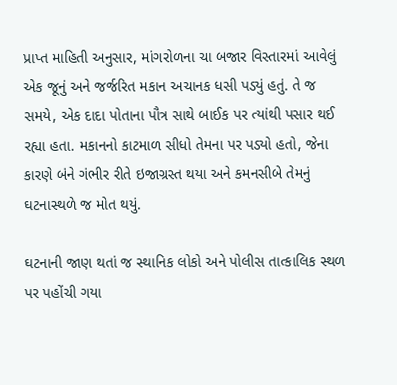પ્રાપ્ત માહિતી અનુસાર, માંગરોળના ચા બજાર વિસ્તારમાં આવેલું એક જૂનું અને જર્જરિત મકાન અચાનક ધસી પડ્યું હતું. તે જ સમયે, એક દાદા પોતાના પૌત્ર સાથે બાઈક પર ત્યાંથી પસાર થઈ રહ્યા હતા. મકાનનો કાટમાળ સીધો તેમના પર પડ્યો હતો, જેના કારણે બંને ગંભીર રીતે ઇજાગ્રસ્ત થયા અને કમનસીબે તેમનું ઘટનાસ્થળે જ મોત થયું.

ઘટનાની જાણ થતાં જ સ્થાનિક લોકો અને પોલીસ તાત્કાલિક સ્થળ પર પહોંચી ગયા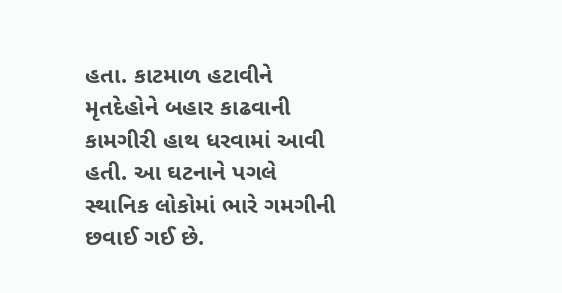હતા. કાટમાળ હટાવીને મૃતદેહોને બહાર કાઢવાની કામગીરી હાથ ધરવામાં આવી હતી. આ ઘટનાને પગલે સ્થાનિક લોકોમાં ભારે ગમગીની છવાઈ ગઈ છે.